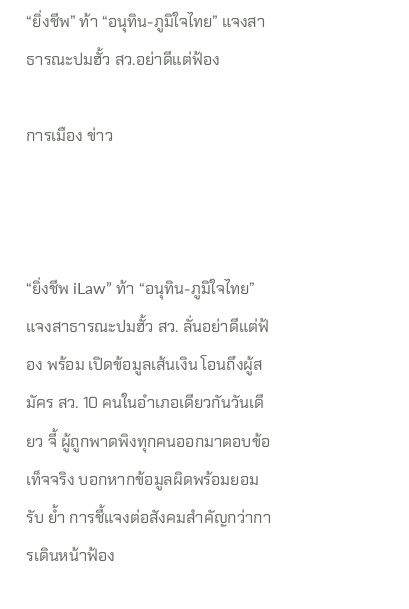“ยิ่งชีพ” ท้า “อนุทิน-ภูมิใจไทย” แจงสาธารณะปมฮั้ว สว.อย่าดีแต่ฟ้อง

การเมือง ข่าว



“ยิ่งชีพ iLaw” ท้า “อนุทิน-ภูมิใจไทย” แจงสาธารณะปมฮั้ว สว. ลั่นอย่าดีแต่ฟ้อง พร้อม เปิดข้อมูลเส้นเงิน โอนถึงผู้สมัคร สว. 10 คนในอำเภอเดียวกันวันเดียว จี้ ผู้ถูกพาดพิงทุกคนออกมาตอบข้อเท็จจริง บอกหากข้อมูลผิดพร้อมยอมรับ ย้ำ การชี้แจงต่อสังคมสำคัญกว่าการเดินหน้าฟ้อง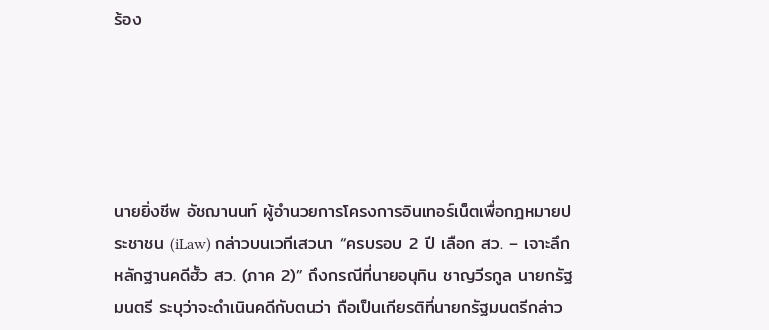ร้อง





นายยิ่งชีพ อัชฌานนท์ ผู้อำนวยการโครงการอินเทอร์เน็ตเพื่อกฎหมายประชาชน (iLaw) กล่าวบนเวทีเสวนา “ครบรอบ 2 ปี เลือก สว. – เจาะลึกหลักฐานคดีฮั้ว สว. (ภาค 2)” ถึงกรณีที่นายอนุทิน ชาญวีรกูล นายกรัฐมนตรี ระบุว่าจะดำเนินคดีกับตนว่า ถือเป็นเกียรติที่นายกรัฐมนตรีกล่าว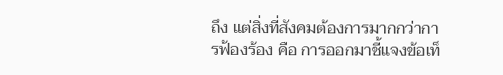ถึง แต่สิ่งที่สังคมต้องการมากกว่าการฟ้องร้อง คือ การออกมาชี้แจงข้อเท็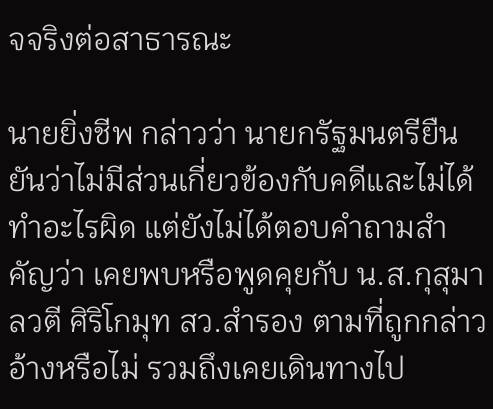จจริงต่อสาธารณะ

นายยิ่งชีพ กล่าวว่า นายกรัฐมนตรียืนยันว่าไม่มีส่วนเกี่ยวข้องกับคดีและไม่ได้ทำอะไรผิด แต่ยังไม่ได้ตอบคำถามสำคัญว่า เคยพบหรือพูดคุยกับ น.ส.กุสุมาลวตี ศิริโกมุท สว.สำรอง ตามที่ถูกกล่าวอ้างหรือไม่ รวมถึงเคยเดินทางไป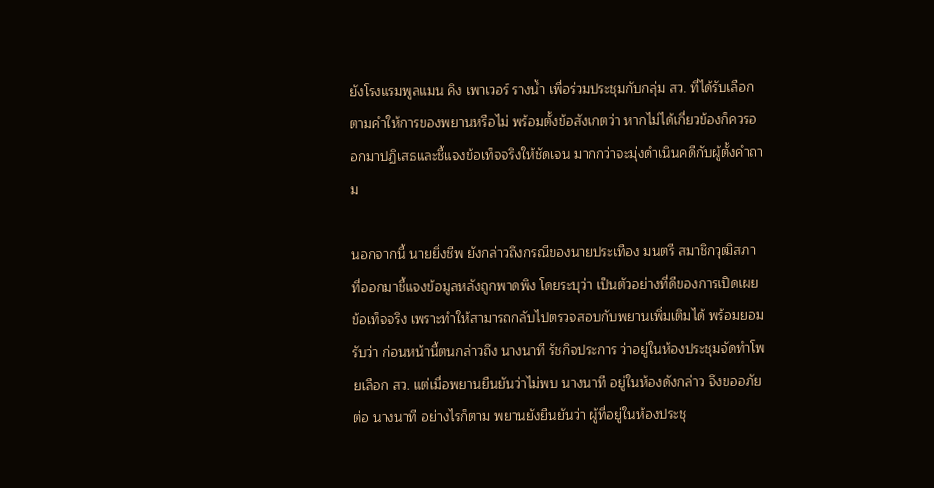ยังโรงแรมพูลแมน คิง เพาเวอร์ รางน้ำ เพื่อร่วมประชุมกับกลุ่ม สว. ที่ได้รับเลือก ตามคำให้การของพยานหรือไม่ พร้อมตั้งข้อสังเกตว่า หากไม่ได้เกี่ยวข้องก็ควรออกมาปฏิเสธและชี้แจงข้อเท็จจริงให้ชัดเจน มากกว่าจะมุ่งดำเนินคดีกับผู้ตั้งคำถาม

นอกจากนี้ นายยิ่งชีพ ยังกล่าวถึงกรณีของนายประเทือง มนตรี สมาชิกวุฒิสภา ที่ออกมาชี้แจงข้อมูลหลังถูกพาดพิง โดยระบุว่า เป็นตัวอย่างที่ดีของการเปิดเผยข้อเท็จจริง เพราะทำให้สามารถกลับไปตรวจสอบกับพยานเพิ่มเติมได้ พร้อมยอมรับว่า ก่อนหน้านี้ตนกล่าวถึง นางนาที รัชกิจประการ ว่าอยู่ในห้องประชุมจัดทำโพยเลือก สว. แต่เมื่อพยานยืนยันว่าไม่พบ นางนาที อยู่ในห้องดังกล่าว จึงขออภัยต่อ นางนาที อย่างไรก็ตาม พยานยังยืนยันว่า ผู้ที่อยู่ในห้องประชุ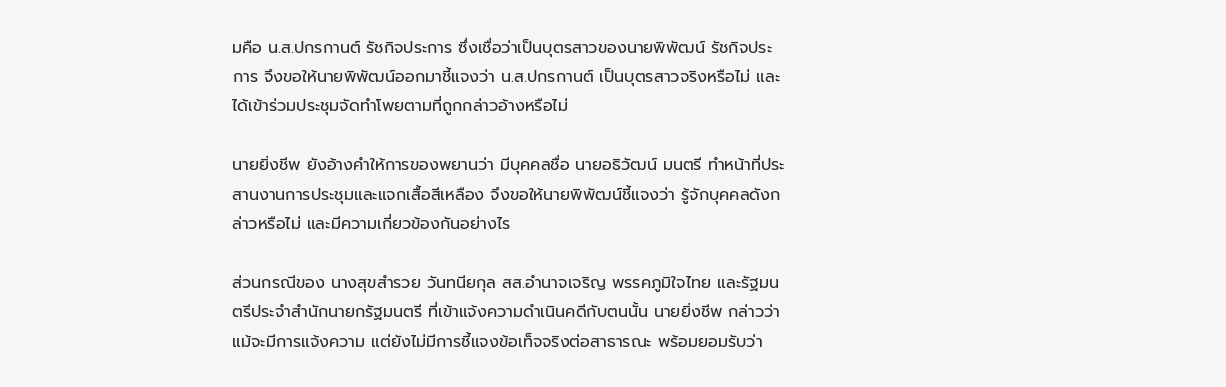มคือ น.ส.ปกรกานต์ รัชกิจประการ ซึ่งเชื่อว่าเป็นบุตรสาวของนายพิพัฒน์ รัชกิจประการ จึงขอให้นายพิพัฒน์ออกมาชี้แจงว่า น.ส.ปกรกานต์ เป็นบุตรสาวจริงหรือไม่ และได้เข้าร่วมประชุมจัดทำโพยตามที่ถูกกล่าวอ้างหรือไม่

นายยิ่งชีพ ยังอ้างคำให้การของพยานว่า มีบุคคลชื่อ นายอธิวัฒน์ มนตรี ทำหน้าที่ประสานงานการประชุมและแจกเสื้อสีเหลือง จึงขอให้นายพิพัฒน์ชี้แจงว่า รู้จักบุคคลดังกล่าวหรือไม่ และมีความเกี่ยวข้องกันอย่างไร

ส่วนกรณีของ นางสุขสำรวย วันทนียกุล สส.อำนาจเจริญ พรรคภูมิใจไทย และรัฐมนตรีประจำสำนักนายกรัฐมนตรี ที่เข้าแจ้งความดำเนินคดีกับตนนั้น นายยิ่งชีพ กล่าวว่า แม้จะมีการแจ้งความ แต่ยังไม่มีการชี้แจงข้อเท็จจริงต่อสาธารณะ พร้อมยอมรับว่า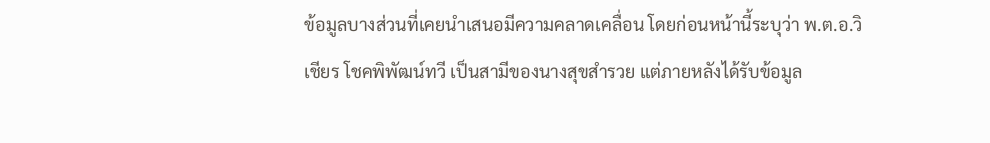ข้อมูลบางส่วนที่เคยนำเสนอมีความคลาดเคลื่อน โดยก่อนหน้านี้ระบุว่า พ.ต.อ.วิเชียร โชคพิพัฒน์ทวี เป็นสามีของนางสุขสำรวย แต่ภายหลังได้รับข้อมูล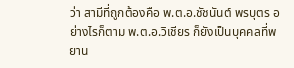ว่า สามีที่ถูกต้องคือ พ.ต.อ.ชัชนันต์ พรบุตร อย่างไรก็ตาม พ.ต.อ.วิเชียร ก็ยังเป็นบุคคลที่พยาน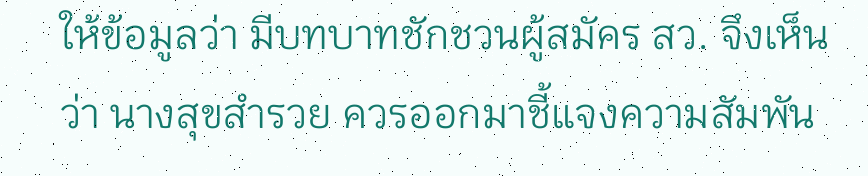ให้ข้อมูลว่า มีบทบาทชักชวนผู้สมัคร สว. จึงเห็นว่า นางสุขสำรวย ควรออกมาชี้แจงความสัมพัน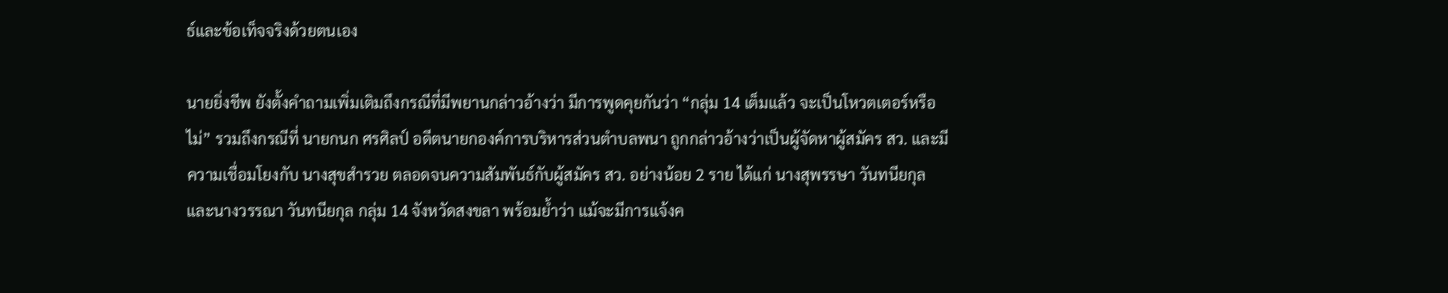ธ์และข้อเท็จจริงด้วยตนเอง

นายยิ่งชีพ ยังตั้งคำถามเพิ่มเติมถึงกรณีที่มีพยานกล่าวอ้างว่า มีการพูดคุยกันว่า “กลุ่ม 14 เต็มแล้ว จะเป็นโหวตเตอร์หรือไม่” รวมถึงกรณีที่ นายกนก ศรศิลป์ อดีตนายกองค์การบริหารส่วนตำบลพนา ถูกกล่าวอ้างว่าเป็นผู้จัดหาผู้สมัคร สว. และมีความเชื่อมโยงกับ นางสุขสำรวย ตลอดจนความสัมพันธ์กับผู้สมัคร สว. อย่างน้อย 2 ราย ได้แก่ นางสุพรรษา วันทนียกุล และนางวรรณา วันทนียกุล กลุ่ม 14 จังหวัดสงขลา พร้อมย้ำว่า แม้จะมีการแจ้งค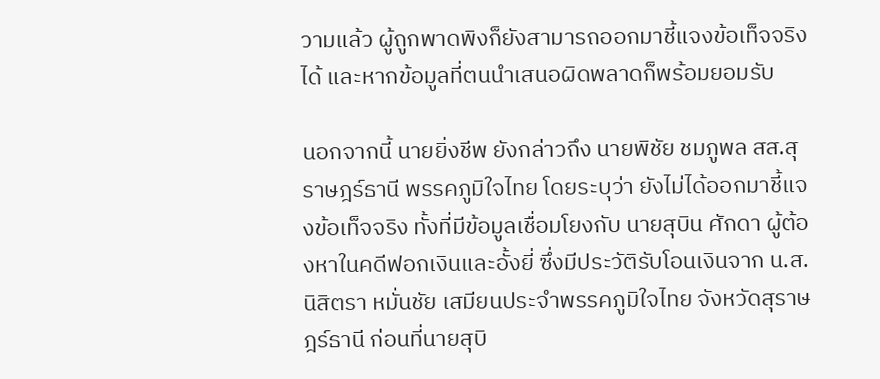วามแล้ว ผู้ถูกพาดพิงก็ยังสามารถออกมาชี้แจงข้อเท็จจริงได้ และหากข้อมูลที่ตนนำเสนอผิดพลาดก็พร้อมยอมรับ

นอกจากนี้ นายยิ่งชีพ ยังกล่าวถึง นายพิชัย ชมภูพล สส.สุราษฎร์ธานี พรรคภูมิใจไทย โดยระบุว่า ยังไม่ได้ออกมาชี้แจงข้อเท็จจริง ทั้งที่มีข้อมูลเชื่อมโยงกับ นายสุบิน ศักดา ผู้ต้องหาในคดีฟอกเงินและอั้งยี่ ซึ่งมีประวัติรับโอนเงินจาก น.ส.นิสิตรา หมั่นชัย เสมียนประจำพรรคภูมิใจไทย จังหวัดสุราษฎร์ธานี ก่อนที่นายสุบิ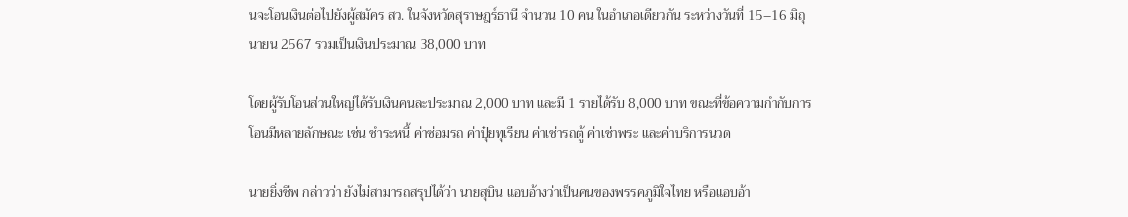นจะโอนเงินต่อไปยังผู้สมัคร สว. ในจังหวัดสุราษฎร์ธานี จำนวน 10 คน ในอำเภอเดียวกัน ระหว่างวันที่ 15–16 มิถุนายน 2567 รวมเป็นเงินประมาณ 38,000 บาท

โดยผู้รับโอนส่วนใหญ่ได้รับเงินคนละประมาณ 2,000 บาท และมี 1 รายได้รับ 8,000 บาท ขณะที่ข้อความกำกับการโอนมีหลายลักษณะ เช่น ชำระหนี้ ค่าซ่อมรถ ค่าปุ๋ยทุเรียน ค่าเช่ารถตู้ ค่าเช่าพระ และค่าบริการนวด

นายยิ่งชีพ กล่าวว่า ยังไม่สามารถสรุปได้ว่า นายสุบิน แอบอ้างว่าเป็นคนของพรรคภูมิใจไทย หรือแอบอ้า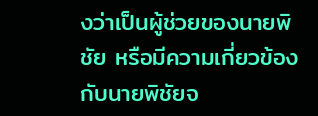งว่าเป็นผู้ช่วยของนายพิชัย หรือมีความเกี่ยวข้องกับนายพิชัยจ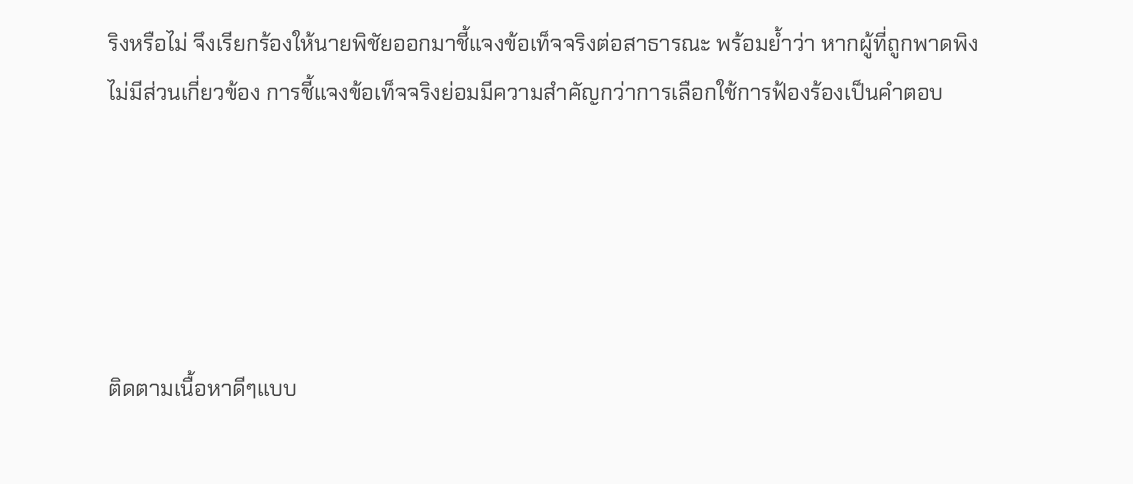ริงหรือไม่ จึงเรียกร้องให้นายพิชัยออกมาชี้แจงข้อเท็จจริงต่อสาธารณะ พร้อมย้ำว่า หากผู้ที่ถูกพาดพิงไม่มีส่วนเกี่ยวข้อง การชี้แจงข้อเท็จจริงย่อมมีความสำคัญกว่าการเลือกใช้การฟ้องร้องเป็นคำตอบ





ติดตามเนื้อหาดีๆแบบ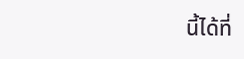นี้ได้ที่